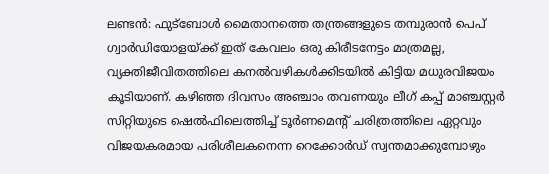ലണ്ടൻ: ഫുട്ബോൾ മൈതാനത്തെ തന്ത്രങ്ങളുടെ തമ്പുരാൻ പെപ് ഗ്വാർഡിയോളയ്ക്ക് ഇത് കേവലം ഒരു കിരീടനേട്ടം മാത്രമല്ല, വ്യക്തിജീവിതത്തിലെ കനൽവഴികൾക്കിടയിൽ കിട്ടിയ മധുരവിജയം കൂടിയാണ്. കഴിഞ്ഞ ദിവസം അഞ്ചാം തവണയും ലീഗ് കപ്പ് മാഞ്ചസ്റ്റർ സിറ്റിയുടെ ഷെൽഫിലെത്തിച്ച് ടൂർണമെന്റ് ചരിത്രത്തിലെ ഏറ്റവും വിജയകരമായ പരിശീലകനെന്ന റെക്കോർഡ് സ്വന്തമാക്കുമ്പോഴും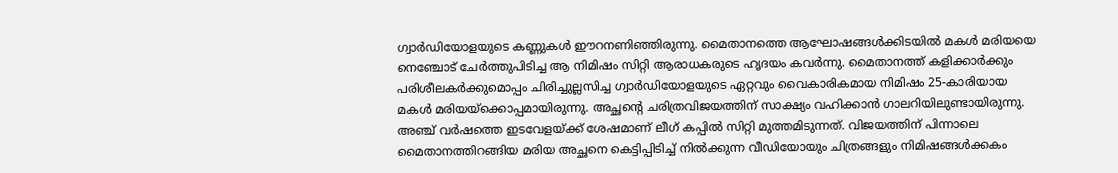ഗ്വാർഡിയോളയുടെ കണ്ണുകൾ ഈറനണിഞ്ഞിരുന്നു. മൈതാനത്തെ ആഘോഷങ്ങൾക്കിടയിൽ മകൾ മരിയയെ നെഞ്ചോട് ചേർത്തുപിടിച്ച ആ നിമിഷം സിറ്റി ആരാധകരുടെ ഹൃദയം കവർന്നു. മൈതാനത്ത് കളിക്കാർക്കും പരിശീലകർക്കുമൊപ്പം ചിരിച്ചുല്ലസിച്ച ഗ്വാർഡിയോളയുടെ ഏറ്റവും വൈകാരികമായ നിമിഷം 25-കാരിയായ മകൾ മരിയയ്ക്കൊപ്പമായിരുന്നു. അച്ഛന്റെ ചരിത്രവിജയത്തിന് സാക്ഷ്യം വഹിക്കാൻ ഗാലറിയിലുണ്ടായിരുന്നു. അഞ്ച് വർഷത്തെ ഇടവേളയ്ക്ക് ശേഷമാണ് ലീഗ് കപ്പിൽ സിറ്റി മുത്തമിടുന്നത്. വിജയത്തിന് പിന്നാലെ മൈതാനത്തിറങ്ങിയ മരിയ അച്ഛനെ കെട്ടിപ്പിടിച്ച് നിൽക്കുന്ന വീഡിയോയും ചിത്രങ്ങളും നിമിഷങ്ങൾക്കകം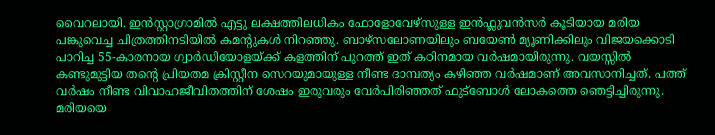വൈറലായി. ഇൻസ്റ്റാഗ്രാമിൽ എട്ടു ലക്ഷത്തിലധികം ഫോളോവേഴ്സുള്ള ഇൻഫ്ലുവൻസർ കൂടിയായ മരിയ പങ്കുവെച്ച ചിത്രത്തിനടിയിൽ കമന്റുകൾ നിറഞ്ഞു. ബാഴ്സലോണയിലും ബയേൺ മ്യൂണിക്കിലും വിജയക്കൊടി പാറിച്ച 55-കാരനായ ഗ്വാർഡിയോളയ്ക്ക് കളത്തിന് പുറത്ത് ഇത് കഠിനമായ വർഷമായിരുന്നു. വയസ്സിൽ കണ്ടുമുട്ടിയ തന്റെ പ്രിയതമ ക്രിസ്റ്റീന സെറയുമായുള്ള നീണ്ട ദാമ്പത്യം കഴിഞ്ഞ വർഷമാണ് അവസാനിച്ചത്. പത്ത് വർഷം നീണ്ട വിവാഹജീവിതത്തിന് ശേഷം ഇരുവരും വേർപിരിഞ്ഞത് ഫുട്ബോൾ ലോകത്തെ ഞെട്ടിച്ചിരുന്നു. മരിയയെ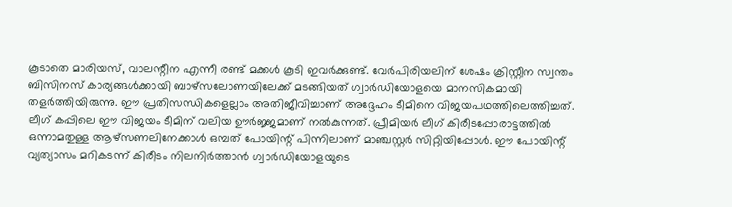കൂടാതെ മാരിയസ്, വാലന്റീന എന്നീ രണ്ട് മക്കൾ കൂടി ഇവർക്കുണ്ട്. വേർപിരിയലിന് ശേഷം ക്രിസ്റ്റീന സ്വന്തം ബിസിനസ് കാര്യങ്ങൾക്കായി ബാഴ്സലോണയിലേക്ക് മടങ്ങിയത് ഗ്വാർഡിയോളയെ മാനസികമായി തളർത്തിയിരുന്നു. ഈ പ്രതിസന്ധികളെല്ലാം അതിജീവിച്ചാണ് അദ്ദേഹം ടീമിനെ വിജയപഥത്തിലെത്തിച്ചത്. ലീഗ് കപ്പിലെ ഈ വിജയം ടീമിന് വലിയ ഊർജ്ജമാണ് നൽകുന്നത്. പ്രീമിയർ ലീഗ് കിരീടപ്പോരാട്ടത്തിൽ ഒന്നാമതുള്ള ആഴ്സണലിനേക്കാൾ ഒമ്പത് പോയിന്റ് പിന്നിലാണ് മാഞ്ചസ്റ്റർ സിറ്റിയിപ്പോൾ. ഈ പോയിന്റ് വ്യത്യാസം മറികടന്ന് കിരീടം നിലനിർത്താൻ ഗ്വാർഡിയോളയുടെ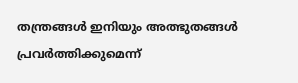തന്ത്രങ്ങൾ ഇനിയും അത്ഭുതങ്ങൾ പ്രവർത്തിക്കുമെന്ന്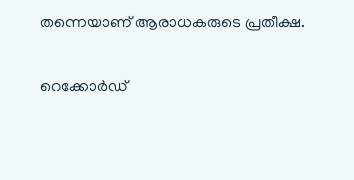തന്നെയാണ് ആരാധകരുടെ പ്രതീക്ഷ.

റെക്കോർഡ്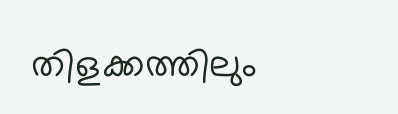തിളക്കത്തിലും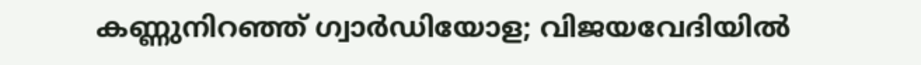കണ്ണുനിറഞ്ഞ് ഗ്വാർഡിയോള; വിജയവേദിയിൽ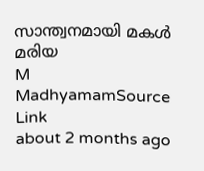സാന്ത്വനമായി മകൾ മരിയ
M
MadhyamamSource Link
about 2 months ago